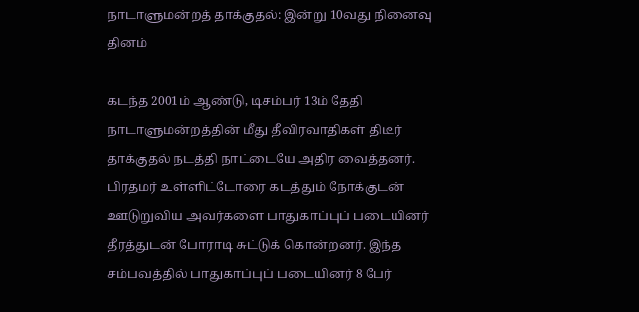நாடாளுமன்றத் தாக்குதல்: இன்று 10வது நினைவு தினம்

கடந்த 2001ம் ஆண்டு, டிசம்பர் 13ம் தேதி நாடாளுமன்றத்தின் மீது தீவிரவாதிகள் திடீர் தாக்குதல் நடத்தி நாட்டையே அதிர வைத்தனர். பிரதமர் உள்ளிட்டோரை கடத்தும் நோக்குடன் ஊடுறுவிய அவர்களை பாதுகாப்புப் படையினர் தீரத்துடன் போராடி சுட்டுக் கொன்றனர். இந்த சம்பவத்தில் பாதுகாப்புப் படையினர் 8 பேர்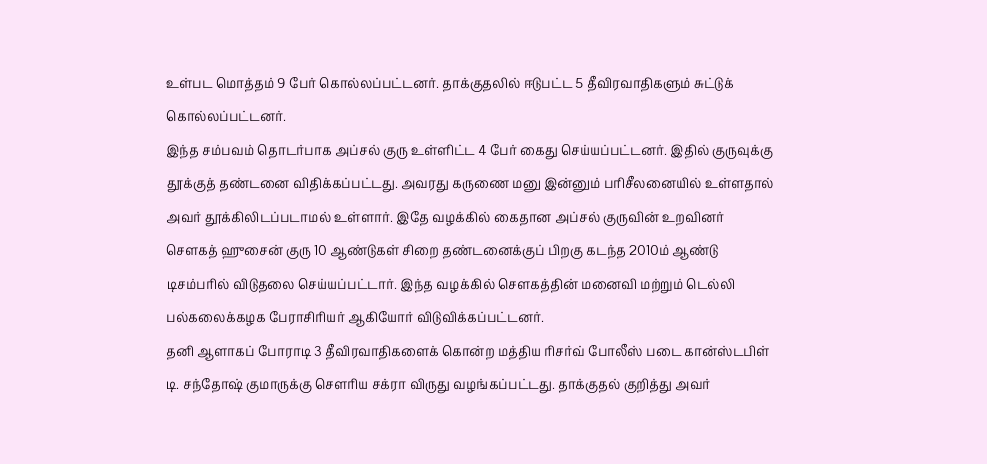உள்பட மொத்தம் 9 பேர் கொல்லப்பட்டனர். தாக்குதலில் ஈடுபட்ட 5 தீவிரவாதிகளும் சுட்டுக் கொல்லப்பட்டனர்.
இந்த சம்பவம் தொடர்பாக அப்சல் குரு உள்ளிட்ட 4 பேர் கைது செய்யப்பட்டனர். இதில் குருவுக்கு தூக்குத் தண்டனை விதிக்கப்பட்டது. அவரது கருணை மனு இன்னும் பரிசீலனையில் உள்ளதால் அவர் தூக்கிலிடப்படாமல் உள்ளார். இதே வழக்கில் கைதான அப்சல் குருவின் உறவினர் சௌகத் ஹுசைன் குரு 10 ஆண்டுகள் சிறை தண்டனைக்குப் பிறகு கடந்த 2010ம் ஆண்டு டிசம்பரில் விடுதலை செய்யப்பட்டார். இந்த வழக்கில் சௌகத்தின் மனைவி மற்றும் டெல்லி பல்கலைக்கழக பேராசிரியர் ஆகியோர் விடுவிக்கப்பட்டனர்.
தனி ஆளாகப் போராடி 3 தீவிரவாதிகளைக் கொன்ற மத்திய ரிசர்வ் போலீஸ் படை கான்ஸ்டபிள் டி. சந்தோஷ் குமாருக்கு சௌரிய சக்ரா விருது வழங்கப்பட்டது. தாக்குதல் குறித்து அவர்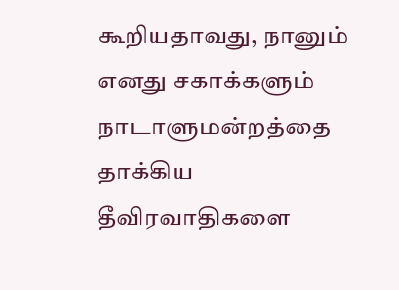கூறியதாவது, நானும் எனது சகாக்களும் நாடாளுமன்றத்தை தாக்கிய தீவிரவாதிகளை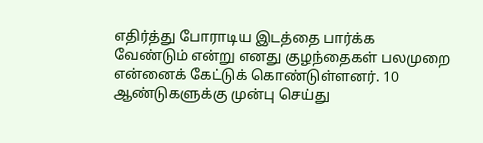எதிர்த்து போராடிய இடத்தை பார்க்க வேண்டும் என்று எனது குழந்தைகள் பலமுறை என்னைக் கேட்டுக் கொண்டுள்ளனர். 10 ஆண்டுகளுக்கு முன்பு செய்து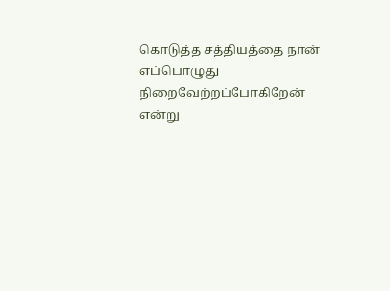கொடுத்த சத்தியத்தை நான் எப்பொழுது நிறைவேற்றப்போகிறேன் என்று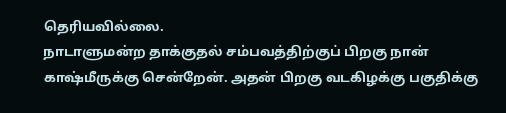தெரியவில்லை.
நாடாளுமன்ற தாக்குதல் சம்பவத்திற்குப் பிறகு நான் காஷ்மீருக்கு சென்றேன். அதன் பிறகு வடகிழக்கு பகுதிக்கு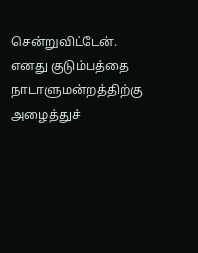சென்றுவிட்டேன். எனது குடும்பத்தை நாடாளுமன்றத்திற்கு அழைத்துச்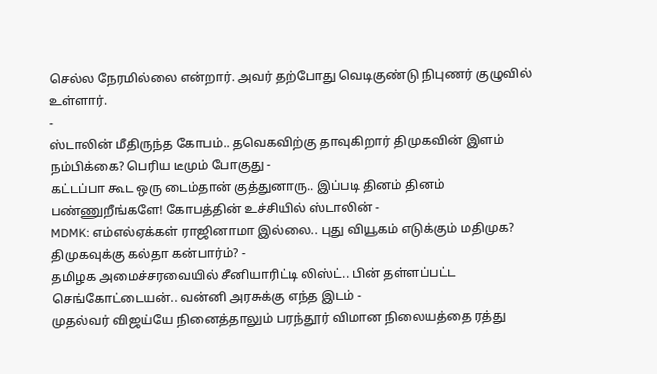செல்ல நேரமில்லை என்றார். அவர் தற்போது வெடிகுண்டு நிபுணர் குழுவில் உள்ளார்.
-
ஸ்டாலின் மீதிருந்த கோபம்.. தவெகவிற்கு தாவுகிறார் திமுகவின் இளம் நம்பிக்கை? பெரிய டீமும் போகுது -
கட்டப்பா கூட ஒரு டைம்தான் குத்துனாரு.. இப்படி தினம் தினம் பண்ணுறீங்களே! கோபத்தின் உச்சியில் ஸ்டாலின் -
MDMK: எம்எல்ஏக்கள் ராஜினாமா இல்லை.. புது வியூகம் எடுக்கும் மதிமுக? திமுகவுக்கு கல்தா கன்பார்ம்? -
தமிழக அமைச்சரவையில் சீனியாரிட்டி லிஸ்ட்.. பின் தள்ளப்பட்ட செங்கோட்டையன்.. வன்னி அரசுக்கு எந்த இடம் -
முதல்வர் விஜய்யே நினைத்தாலும் பரந்தூர் விமான நிலையத்தை ரத்து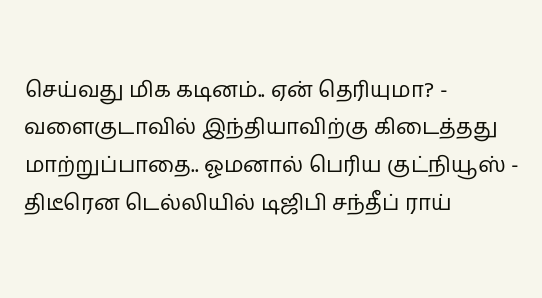செய்வது மிக கடினம்.. ஏன் தெரியுமா? -
வளைகுடாவில் இந்தியாவிற்கு கிடைத்தது மாற்றுப்பாதை.. ஓமனால் பெரிய குட்நியூஸ் -
திடீரென டெல்லியில் டிஜிபி சந்தீப் ராய்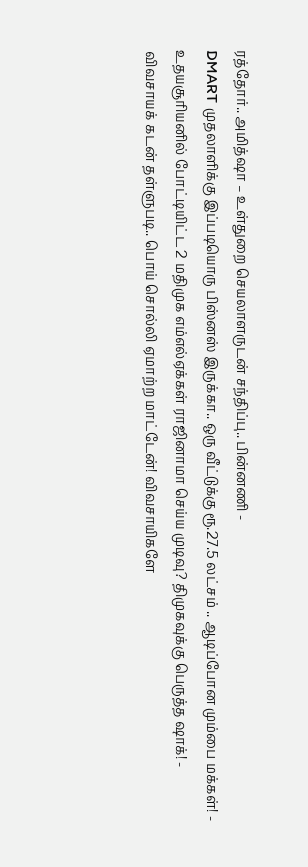ரத்தோர்.. அமித்ஷா – உள்துறை செயலாளருடன் சந்திப்பு.. பின்னணி -
DMART முதலாளிக்கு இப்படியொரு பிஸ்னஸ் இருக்கா.. ஒரு வீட்டுக்கு ரூ.27.5 லட்சம் .. ஆடிப்போன மும்பை மக்கள்! -
உதயசூரியனில் போட்டியிட்ட 2 மதிமுக எம்எல்ஏக்கள் ராஜினாமா செய்ய முடிவு? திமுகவுக்கு பெருத்த ஷாக்! -
விவசாயக் கடன் தள்ளுபடி.. பொய் சொல்லி ஏமாற்ற மாட்டேன்! விவசாயிகளே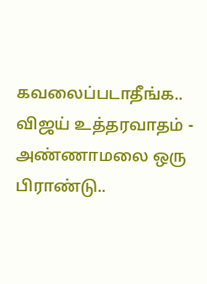கவலைப்படாதீங்க.. விஜய் உத்தரவாதம் -
அண்ணாமலை ஒரு பிராண்டு..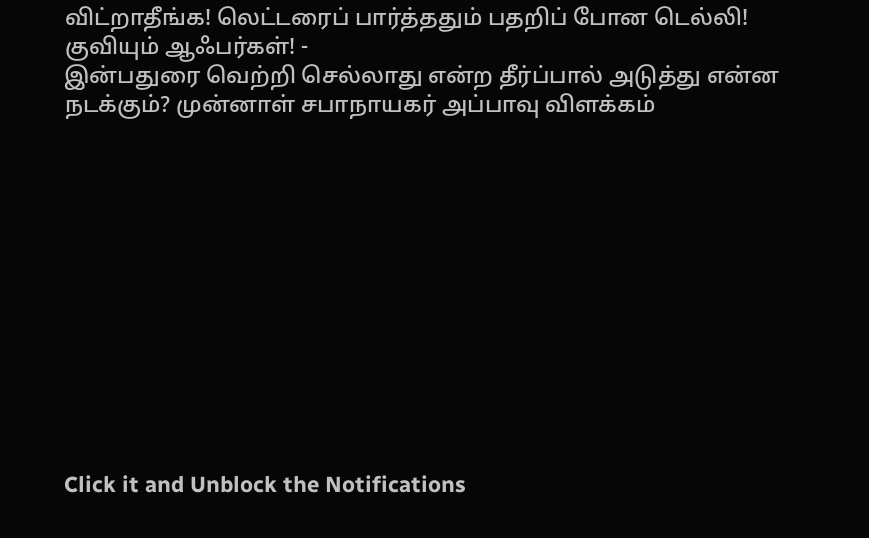விட்றாதீங்க! லெட்டரைப் பார்த்ததும் பதறிப் போன டெல்லி! குவியும் ஆஃபர்கள்! -
இன்பதுரை வெற்றி செல்லாது என்ற தீர்ப்பால் அடுத்து என்ன நடக்கும்? முன்னாள் சபாநாயகர் அப்பாவு விளக்கம்












Click it and Unblock the Notifications